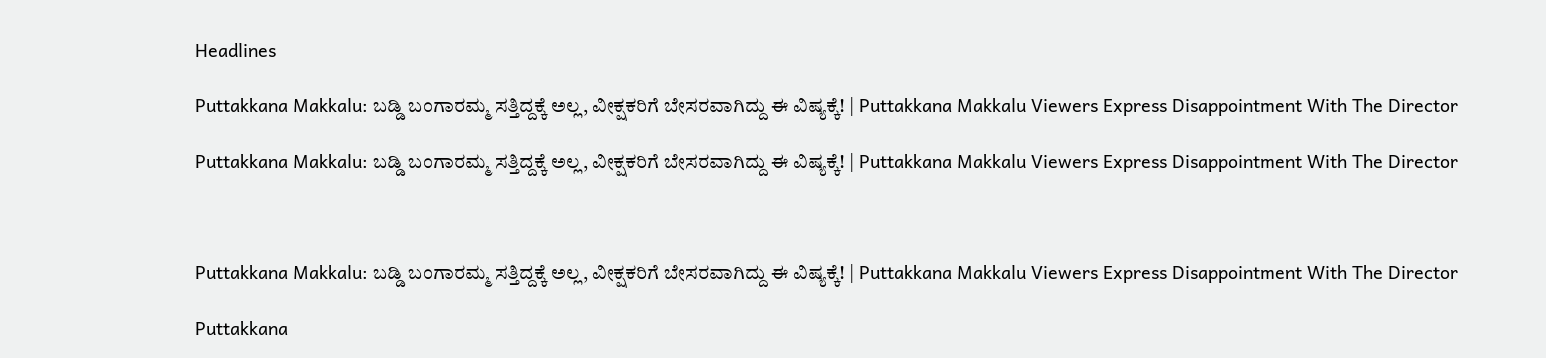Headlines

Puttakkana Makkalu: ಬಡ್ಡಿ ಬಂಗಾರಮ್ಮ ಸತ್ತಿದ್ದಕ್ಕೆ ಅಲ್ಲ, ವೀಕ್ಷಕರಿಗೆ ಬೇಸರವಾಗಿದ್ದು ಈ ವಿಷ್ಯಕ್ಕೆ! | Puttakkana Makkalu Viewers Express Disappointment With The Director

Puttakkana Makkalu: ಬಡ್ಡಿ ಬಂಗಾರಮ್ಮ ಸತ್ತಿದ್ದಕ್ಕೆ ಅಲ್ಲ, ವೀಕ್ಷಕರಿಗೆ ಬೇಸರವಾಗಿದ್ದು ಈ ವಿಷ್ಯಕ್ಕೆ! | Puttakkana Makkalu Viewers Express Disappointment With The Director



Puttakkana Makkalu: ಬಡ್ಡಿ ಬಂಗಾರಮ್ಮ ಸತ್ತಿದ್ದಕ್ಕೆ ಅಲ್ಲ, ವೀಕ್ಷಕರಿಗೆ ಬೇಸರವಾಗಿದ್ದು ಈ ವಿಷ್ಯಕ್ಕೆ! | Puttakkana Makkalu Viewers Express Disappointment With The Director

Puttakkana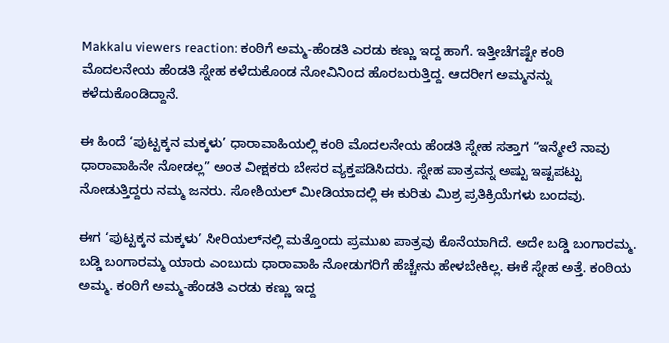Makkalu viewers reaction: ಕಂಠಿಗೆ ಅಮ್ಮ-ಹೆಂಡತಿ ಎರಡು ಕಣ್ಣು ಇದ್ದ ಹಾಗೆ. ಇತ್ತೀಚೆಗಷ್ಟೇ ಕಂಠಿ ಮೊದಲನೇಯ ಹೆಂಡತಿ ಸ್ನೇಹ ಕಳೆದುಕೊಂಡ ನೋವಿನಿಂದ ಹೊರಬರುತ್ತಿದ್ದ. ಆದರೀಗ ಅಮ್ಮನನ್ನು ಕಳೆದುಕೊಂಡಿದ್ದಾನೆ.

ಈ ಹಿಂದೆ ‘ಪುಟ್ಟಕ್ಕನ ಮಕ್ಕಳು’ ಧಾರಾವಾಹಿಯಲ್ಲಿ ಕಂಠಿ ಮೊದಲನೇಯ ಹೆಂಡತಿ ಸ್ನೇಹ ಸತ್ತಾಗ “ಇನ್ಮೇಲೆ ನಾವು ಧಾರಾವಾಹಿನೇ ನೋಡಲ್ಲ” ಅಂತ ವೀಕ್ಷಕರು ಬೇಸರ ವ್ಯಕ್ತಪಡಿಸಿದರು. ಸ್ನೇಹ ಪಾತ್ರವನ್ನ ಅಷ್ಟು ಇಷ್ಟಪಟ್ಟು ನೋಡುತ್ತಿದ್ದರು ನಮ್ಮ ಜನರು. ಸೋಶಿಯಲ್ ಮೀಡಿಯಾದಲ್ಲಿ ಈ ಕುರಿತು ಮಿಶ್ರ ಪ್ರತಿಕ್ರಿಯೆಗಳು ಬಂದವು.

ಈಗ ‘ಪುಟ್ಟಕ್ಕನ ಮಕ್ಕಳು’ ಸೀರಿಯಲ್‌ನಲ್ಲಿ ಮತ್ತೊಂದು ಪ್ರಮುಖ ಪಾತ್ರವು ಕೊನೆಯಾಗಿದೆ. ಅದೇ ಬಡ್ಡಿ ಬಂಗಾರಮ್ಮ. ಬಡ್ಡಿ ಬಂಗಾರಮ್ಮ ಯಾರು ಎಂಬುದು ಧಾರಾವಾಹಿ ನೋಡುಗರಿಗೆ ಹೆಚ್ಚೇನು ಹೇಳಬೇಕಿಲ್ಲ. ಈಕೆ ಸ್ನೇಹ ಅತ್ತೆ. ಕಂಠಿಯ ಅಮ್ಮ. ಕಂಠಿಗೆ ಅಮ್ಮ-ಹೆಂಡತಿ ಎರಡು ಕಣ್ಣು ಇದ್ದ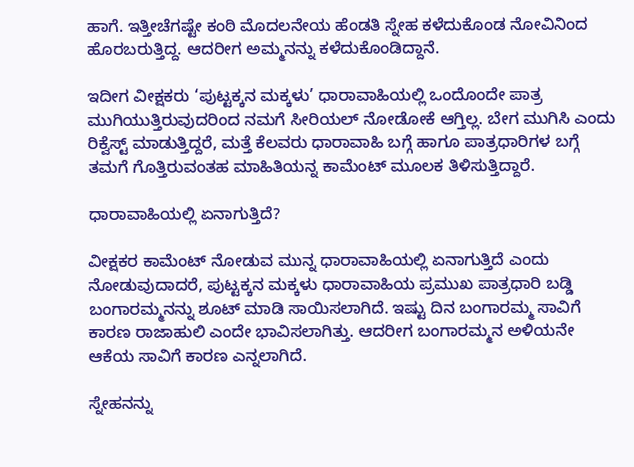ಹಾಗೆ. ಇತ್ತೀಚೆಗಷ್ಟೇ ಕಂಠಿ ಮೊದಲನೇಯ ಹೆಂಡತಿ ಸ್ನೇಹ ಕಳೆದುಕೊಂಡ ನೋವಿನಿಂದ ಹೊರಬರುತ್ತಿದ್ದ. ಆದರೀಗ ಅಮ್ಮನನ್ನು ಕಳೆದುಕೊಂಡಿದ್ದಾನೆ.

ಇದೀಗ ವೀಕ್ಷಕರು ‘ಪುಟ್ಟಕ್ಕನ ಮಕ್ಕಳು’ ಧಾರಾವಾಹಿಯಲ್ಲಿ ಒಂದೊಂದೇ ಪಾತ್ರ ಮುಗಿಯುತ್ತಿರುವುದರಿಂದ ನಮಗೆ ಸೀರಿಯಲ್‌ ನೋಡೋಕೆ ಆಗ್ತಿಲ್ಲ. ಬೇಗ ಮುಗಿಸಿ ಎಂದು ರಿಕ್ವೆಸ್ಟ್ ಮಾಡುತ್ತಿದ್ದರೆ, ಮತ್ತೆ ಕೆಲವರು ಧಾರಾವಾಹಿ ಬಗ್ಗೆ ಹಾಗೂ ಪಾತ್ರಧಾರಿಗಳ ಬಗ್ಗೆ ತಮಗೆ ಗೊತ್ತಿರುವಂತಹ ಮಾಹಿತಿಯನ್ನ ಕಾಮೆಂಟ್ ಮೂಲಕ ತಿಳಿಸುತ್ತಿದ್ದಾರೆ.

ಧಾರಾವಾಹಿಯಲ್ಲಿ ಏನಾಗುತ್ತಿದೆ?

ವೀಕ್ಷಕರ ಕಾಮೆಂಟ್ ನೋಡುವ ಮುನ್ನ ಧಾರಾವಾಹಿಯಲ್ಲಿ ಏನಾಗುತ್ತಿದೆ ಎಂದು ನೋಡುವುದಾದರೆ, ಪುಟ್ಟಕ್ಕನ ಮಕ್ಕಳು ಧಾರಾವಾಹಿಯ ಪ್ರಮುಖ ಪಾತ್ರಧಾರಿ ಬಡ್ಡಿ ಬಂಗಾರಮ್ಮನನ್ನು ಶೂಟ್ ಮಾಡಿ ಸಾಯಿಸಲಾಗಿದೆ. ಇಷ್ಟು ದಿನ ಬಂಗಾರಮ್ಮ ಸಾವಿಗೆ ಕಾರಣ ರಾಜಾಹುಲಿ ಎಂದೇ ಭಾವಿಸಲಾಗಿತ್ತು. ಆದರೀಗ ಬಂಗಾರಮ್ಮನ ಅಳಿಯನೇ ಆಕೆಯ ಸಾವಿಗೆ ಕಾರಣ ಎನ್ನಲಾಗಿದೆ.

ಸ್ನೇಹನನ್ನು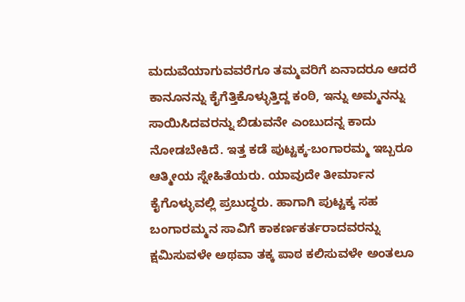ಮದುವೆಯಾಗುವವರೆಗೂ ತಮ್ಮವರಿಗೆ ಏನಾದರೂ ಆದರೆ ಕಾನೂನನ್ನು ಕೈಗೆತ್ತಿಕೊಳ್ಳುತ್ತಿದ್ದ ಕಂಠಿ, ಇನ್ನು ಅಮ್ಮನನ್ನು ಸಾಯಿಸಿದವರನ್ನು ಬಿಡುವನೇ ಎಂಬುದನ್ನ ಕಾದು ನೋಡಬೇಕಿದೆ. ಇತ್ತ ಕಡೆ ಪುಟ್ಟಕ್ಕ-ಬಂಗಾರಮ್ಮ ಇಬ್ಬರೂ ಆತ್ಮೀಯ ಸ್ನೇಹಿತೆಯರು. ಯಾವುದೇ ತೀರ್ಮಾನ ಕೈಗೊಳ್ಳುವಲ್ಲಿ ಪ್ರಬುದ್ಧರು. ಹಾಗಾಗಿ ಪುಟ್ಟಕ್ಕ ಸಹ ಬಂಗಾರಮ್ಮನ ಸಾವಿಗೆ ಕಾಕರ್ಣಕರ್ತರಾದವರನ್ನು ಕ್ಷಮಿಸುವಳೇ ಅಥವಾ ತಕ್ಕ ಪಾಠ ಕಲಿಸುವಳೇ ಅಂತಲೂ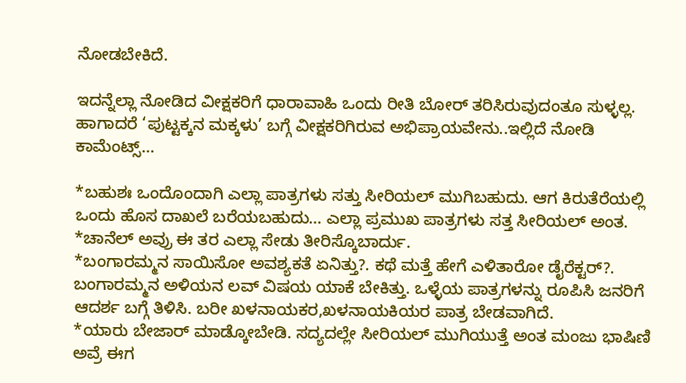ನೋಡಬೇಕಿದೆ.

ಇದನ್ನೆಲ್ಲಾ ನೋಡಿದ ವೀಕ್ಷಕರಿಗೆ ಧಾರಾವಾಹಿ ಒಂದು ರೀತಿ ಬೋರ್‌ ತರಿಸಿರುವುದಂತೂ ಸುಳ್ಳಲ್ಲ. ಹಾಗಾದರೆ ‘ಪುಟ್ಟಕ್ಕನ ಮಕ್ಕಳು’ ಬಗ್ಗೆ ವೀಕ್ಷಕರಿಗಿರುವ ಅಭಿಪ್ರಾಯವೇನು..ಇಲ್ಲಿದೆ ನೋಡಿ ಕಾಮೆಂಟ್ಸ್…

*ಬಹುಶಃ ಒಂದೊಂದಾಗಿ ಎಲ್ಲಾ ಪಾತ್ರಗಳು ಸತ್ತು ಸೀರಿಯಲ್ ಮುಗಿಬಹುದು. ಆಗ ಕಿರುತೆರೆಯಲ್ಲಿ ಒಂದು ಹೊಸ ದಾಖಲೆ ಬರೆಯಬಹುದು… ಎಲ್ಲಾ ಪ್ರಮುಖ ಪಾತ್ರಗಳು ಸತ್ತ ಸೀರಿಯಲ್ ಅಂತ.
*ಚಾನೆಲ್ ಅವ್ರು ಈ ತರ ಎಲ್ಲಾ ಸೇಡು ತೀರಿಸ್ಕೊಬಾರ್ದು.
*ಬಂಗಾರಮ್ಮನ ಸಾಯಿಸೋ ಅವಶ್ಯಕತೆ ಏನಿತ್ತು?. ಕಥೆ ಮತ್ತೆ ಹೇಗೆ ಎಳಿತಾರೋ ಡೈರೆಕ್ಟರ್?. ಬಂಗಾರಮ್ಮನ ಅಳಿಯನ ಲವ್ ವಿಷಯ ಯಾಕೆ ಬೇಕಿತ್ತು. ಒಳ್ಳೆಯ ಪಾತ್ರಗಳನ್ನು ರೂಪಿಸಿ ಜನರಿಗೆ ಆದರ್ಶ ಬಗ್ಗೆ ತಿಳಿಸಿ. ಬರೀ ಖಳನಾಯಕರ,ಖಳನಾಯಕಿಯರ ಪಾತ್ರ ಬೇಡವಾಗಿದೆ.
*ಯಾರು ಬೇಜಾರ್ ಮಾಡ್ಕೋಬೇಡಿ. ಸದ್ಯದಲ್ಲೇ ಸೀರಿಯಲ್ ಮುಗಿಯುತ್ತೆ ಅಂತ ಮಂಜು ಭಾಷಿಣಿ ಅವ್ರೆ ಈಗ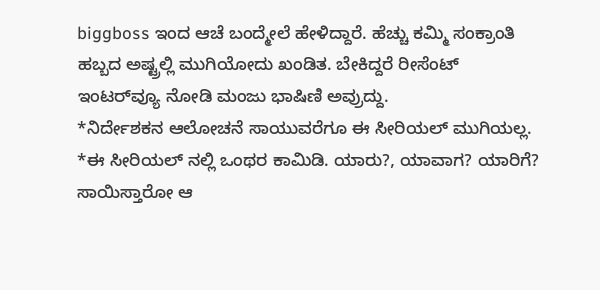biggboss ಇಂದ ಆಚೆ ಬಂದ್ಮೇಲೆ ಹೇಳಿದ್ದಾರೆ. ಹೆಚ್ಚು ಕಮ್ಮಿ ಸಂಕ್ರಾಂತಿ ಹಬ್ಬದ ಅಷ್ಟ್ರಲ್ಲಿ ಮುಗಿಯೋದು ಖಂಡಿತ. ಬೇಕಿದ್ದರೆ ರೀಸೆಂಟ್ ಇಂಟರ್‌ವ್ಯೂ ನೋಡಿ ಮಂಜು ಭಾಷಿಣಿ ಅವ್ರುದ್ದು.
*ನಿರ್ದೇಶಕನ ಆಲೋಚನೆ ಸಾಯುವರೆಗೂ ಈ ಸೀರಿಯಲ್ ಮುಗಿಯಲ್ಲ.
*ಈ ಸೀರಿಯಲ್ ನಲ್ಲಿ ಒಂಥರ ಕಾಮಿಡಿ. ಯಾರು?, ಯಾವಾಗ? ಯಾರಿಗೆ? ಸಾಯಿಸ್ತಾರೋ ಆ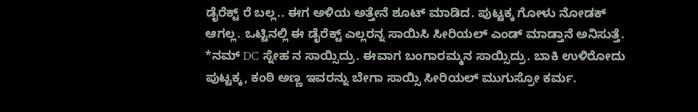ಡೈರೆಕ್ಟ್ ರೆ ಬಲ್ಲ.. ಈಗ ಅಳಿಯ ಅತ್ತೇನೆ ಶೂಟ್ ಮಾಡಿದ. ಪುಟ್ಟಕ್ಕ ಗೋಳು ನೋಡಕ್ ಆಗಲ್ಲ. ಒಟ್ಟಿನಲ್ಲಿ ಈ ಡೈರೆಕ್ಟ್ ಎಲ್ಲರನ್ನ ಸಾಯಿಸಿ ಸೀರಿಯಲ್ ಎಂಡ್ ಮಾಡ್ತಾನೆ ಅನಿಸುತ್ತೆ.
*ನಮ್ DC ಸ್ನೇಹ ನ ಸಾಯ್ಸಿದ್ರು. ಈವಾಗ ಬಂಗಾರಮ್ಮನ ಸಾಯ್ಸಿದ್ರು. ಬಾಕಿ ಉಳಿರೋದು ಪುಟ್ಟಕ್ಕ, ಕಂಠಿ ಅಣ್ಣ ಇವರನ್ನು ಬೇಗಾ ಸಾಯ್ಸಿ ಸೀರಿಯಲ್ ಮುಗುಸ್ರೋ ಕರ್ಮ.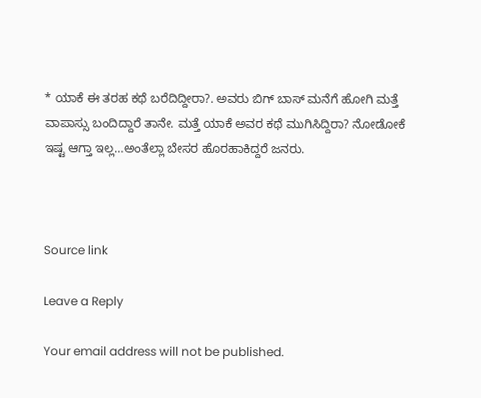* ಯಾಕೆ ಈ ತರಹ ಕಥೆ ಬರೆದಿದ್ದೀರಾ?. ಅವರು ಬಿಗ್ ಬಾಸ್ ಮನೆಗೆ ಹೋಗಿ ಮತ್ತೆ ವಾಪಾಸ್ಸು ಬಂದಿದ್ದಾರೆ ತಾನೇ. ಮತ್ತೆ ಯಾಕೆ ಅವರ ಕಥೆ ಮುಗಿಸಿದ್ದಿರಾ? ನೋಡೋಕೆ ಇಷ್ಟ ಆಗ್ತಾ ಇಲ್ಲ…ಅಂತೆಲ್ಲಾ ಬೇಸರ ಹೊರಹಾಕಿದ್ದರೆ ಜನರು.



Source link

Leave a Reply

Your email address will not be published.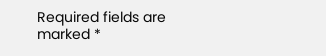Required fields are marked *